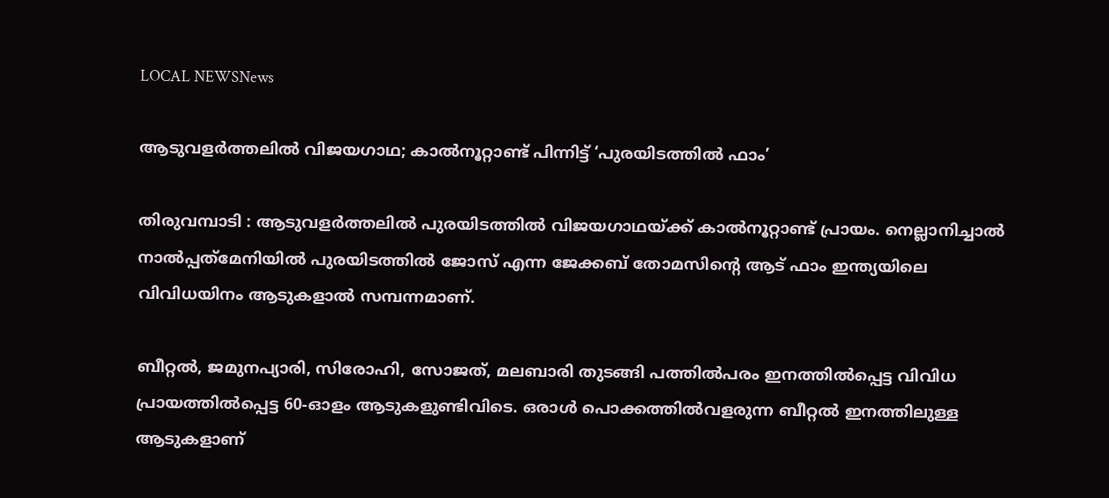LOCAL NEWSNews

ആടുവളർത്തലിൽ വിജയഗാഥ; കാൽനൂറ്റാണ്ട് പിന്നിട്ട് ‘പുരയിടത്തിൽ ഫാം’

തിരുവമ്പാടി : ആടുവളർത്തലിൽ പുരയിടത്തിൽ വിജയഗാഥയ്ക്ക് കാൽനൂറ്റാണ്ട് പ്രായം. നെല്ലാനിച്ചാൽ നാൽപ്പത്‌മേനിയിൽ പുരയിടത്തിൽ ജോസ് എന്ന ജേക്കബ് തോമസിന്റെ ആട് ഫാം ഇന്ത്യയിലെ വിവിധയിനം ആടുകളാൽ സമ്പന്നമാണ്.

ബീറ്റൽ, ജമുനപ്യാരി, സിരോഹി, സോജത്, മലബാരി തുടങ്ങി പത്തിൽപരം ഇനത്തിൽപ്പെട്ട വിവിധ പ്രായത്തിൽപ്പെട്ട 60-ഓളം ആടുകളുണ്ടിവിടെ. ഒരാൾ പൊക്കത്തിൽവളരുന്ന ബീറ്റൽ ഇനത്തിലുള്ള ആടുകളാണ്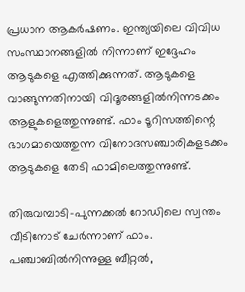പ്രധാന ആകർഷണം. ഇന്ത്യയിലെ വിവിധ സംസ്ഥാനങ്ങളിൽ നിന്നാണ് ഇദ്ദേഹം ആടുകളെ എത്തിക്കുന്നത്. ആടുകളെ വാങ്ങുന്നതിനായി വിദൂരങ്ങളിൽനിന്നടക്കം ആളുകളെത്തുന്നുണ്ട്. ഫാം ടൂറിസത്തിന്റെ ഭാഗമായെത്തുന്ന വിനോദസഞ്ചാരികളടക്കം ആടുകളെ തേടി ഫാമിലെത്തുന്നുണ്ട്.

തിരുവമ്പാടി-പുന്നക്കൽ റോഡിലെ സ്വന്തം വീടിനോട് ചേർന്നാണ് ഫാം. പഞ്ചാബിൽനിന്നുള്ള ബീറ്റൽ,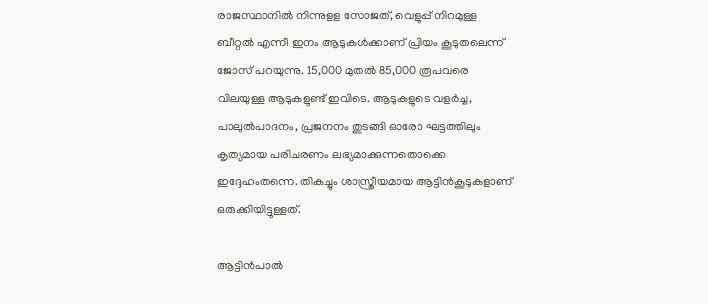രാജസ്ഥാനിൽ നിന്നുളള സോജത്, വെളുപ്പ് നിറമുള്ള ബീറ്റൽ എന്നീ ഇനം ആടുകൾക്കാണ് പ്രിയം കൂടുതലെന്ന് ജോസ് പറയുന്നു. 15,000 മുതൽ 85,000 രൂപവരെ വിലയുള്ള ആടുകളുണ്ട് ഇവിടെ. ആടുകളുടെ വളർച്ച, പാലുൽപാദനം, പ്രജനനം തുടങ്ങി ഓരോ ഘട്ടത്തിലും കൃത്യമായ പരിചരണം ലഭ്യമാക്കുന്നതൊക്കെ ഇദ്ദേഹംതന്നെ. തികച്ചും ശാസ്ത്രീയമായ ആട്ടിൻകൂടുകളാണ് ഒരുക്കിയിട്ടുള്ളത്.

ആട്ടിൻപാൽ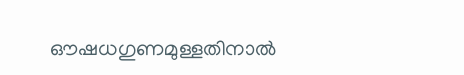ഔഷധഗുണമുള്ളതിനാൽ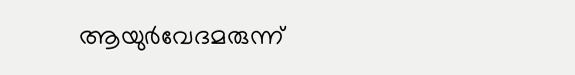ആയുർവേദമരുന്ന്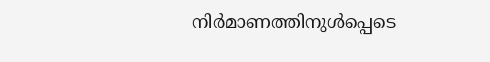നിർമാണത്തിനുൾപ്പെടെ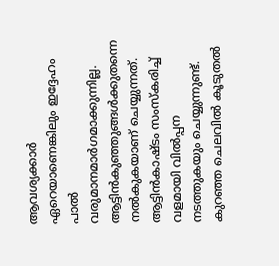ആവശ്യക്കാർ ഏറെയാണെങ്കിലും ഇദ്ദേഹം പാൽ വരുമാനമാർഗമാക്കുന്നില്ല. ആട്ടിൻകുഞ്ഞുങ്ങൾക്കുതന്നെ നൽകുകയാണ് ചെയ്യുന്നത്. ആട്ടിൻകാഷ്ടം സംസ്കരിച്ച് വളമായി വിൽപ്പന നടത്തുകയും ചെയ്യുന്നുണ്ട്. കുറഞ്ഞ ചെലവിൽ കൂടുതൽ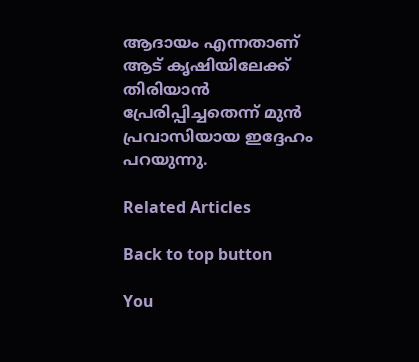ആദായം എന്നതാണ് ആട് കൃഷിയിലേക്ക് തിരിയാൻ പ്രേരിപ്പിച്ചതെന്ന് മുൻ പ്രവാസിയായ ഇദ്ദേഹം പറയുന്നു.

Related Articles

Back to top button

You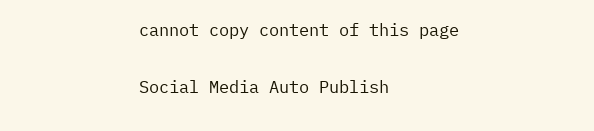cannot copy content of this page

Social Media Auto Publish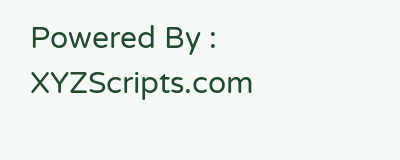Powered By : XYZScripts.com